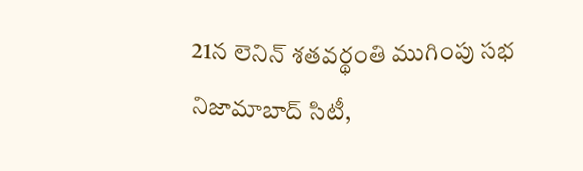21న లెనిన్ శతవర్థంతి ముగింపు సభ
నిజామాబాద్ సిటీ,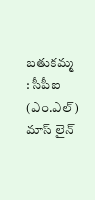బతుకమ్మ : సీపీఐ (ఎం.ఎల్) మాస్ లైన్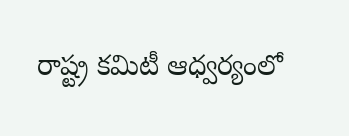రాష్ట్ర కమిటీ ఆధ్వర్యంలో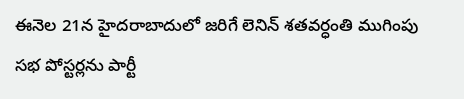ఈనెల 21న హైదరాబాదులో జరిగే లెనిన్ శతవర్ధంతి ముగింపు సభ పోస్టర్లను పార్టీ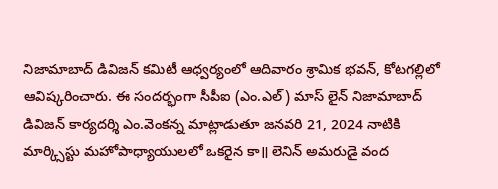నిజామాబాద్ డివిజన్ కమిటీ ఆధ్వర్యంలో ఆదివారం శ్రామిక భవన్, కోటగల్లిలో ఆవిష్కరించారు. ఈ సందర్భంగా సీపీఐ (ఎం.ఎల్) మాస్ లైన్ నిజామాబాద్ డివిజన్ కార్యదర్శి ఎం.వెంకన్న మాట్లాడుతూ జనవరి 21, 2024 నాటికి మార్క్సిస్టు మహోపాధ్యాయులలో ఒకరైన కా॥ లెనిన్ అమరుడై వంద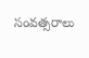సంవత్సరాలు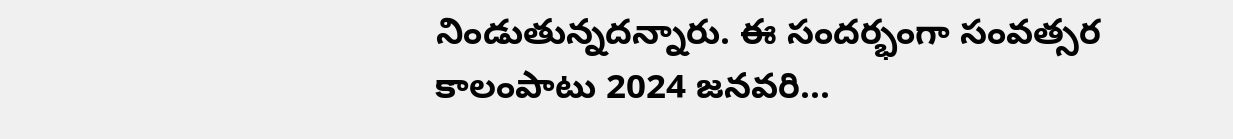నిండుతున్నదన్నారు. ఈ సందర్భంగా సంవత్సర కాలంపాటు 2024 జనవరి...